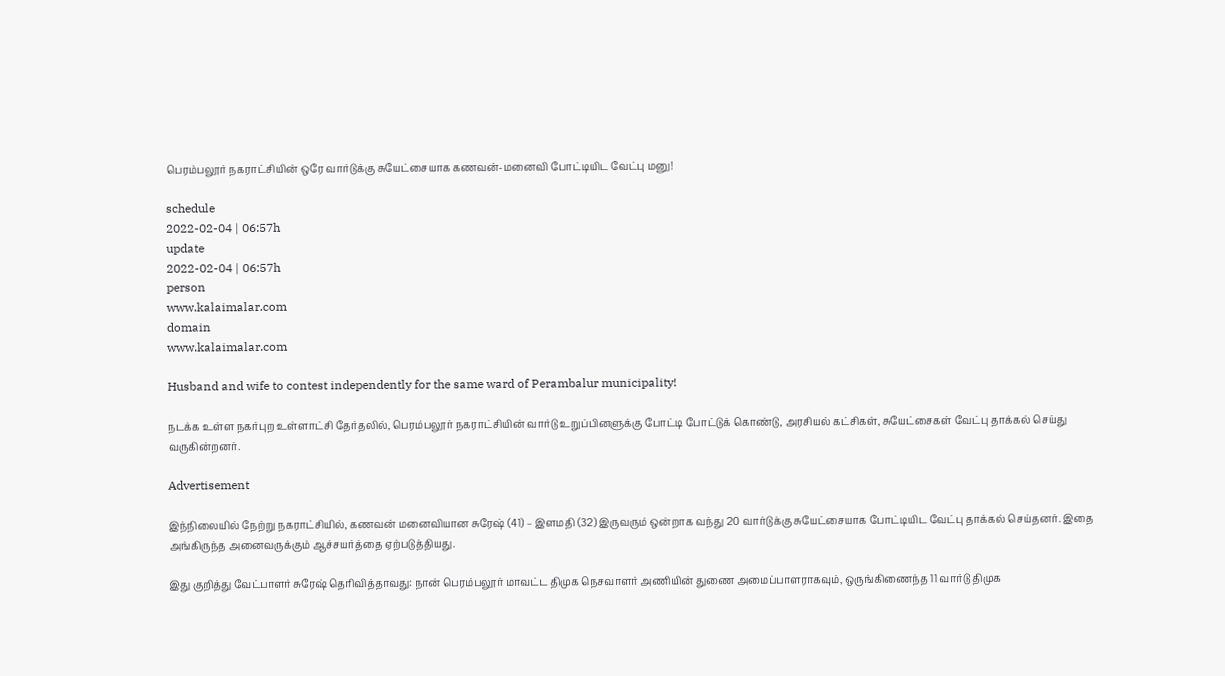பெரம்பலூர் நகராட்சியின் ஒரே வார்டுக்கு சுயேட்சையாக கணவன்-மனைவி போட்டியிட வேட்பு மனு!

schedule
2022-02-04 | 06:57h
update
2022-02-04 | 06:57h
person
www.kalaimalar.com
domain
www.kalaimalar.com

Husband and wife to contest independently for the same ward of Perambalur municipality!

நடக்க உள்ள நகர்புற உள்ளாட்சி தேர்தலில், பெரம்பலூர் நகராட்சியின் வார்டு உறுப்பினளுக்கு போட்டி போட்டுக் கொண்டு, அரசியல் கட்சிகள், சுயேட்சைகள் வேட்பு தாக்கல் செய்து வருகின்றனர்.

Advertisement

இந்நிலையில் நேற்று நகராட்சியில், கணவன் மனைவியான சுரேஷ் (41) – இளமதி (32) இருவரும் ஒன்றாக வந்து 20 வார்டுக்கு சுயேட்சையாக போட்டியிட வேட்பு தாக்கல் செய்தனர். இதை அங்கிருந்த அனைவருக்கும் ஆச்சயர்த்தை ஏற்படுத்தியது.

இது குறித்து வேட்பாளர் சுரேஷ் தெரிவித்தாவது: நான் பெரம்பலூர் மாவட்ட திமுக நெசவாளர் அணியின் துணை அமைப்பாளராகவும், ஒருங்கிணைந்த 11 வார்டு திமுக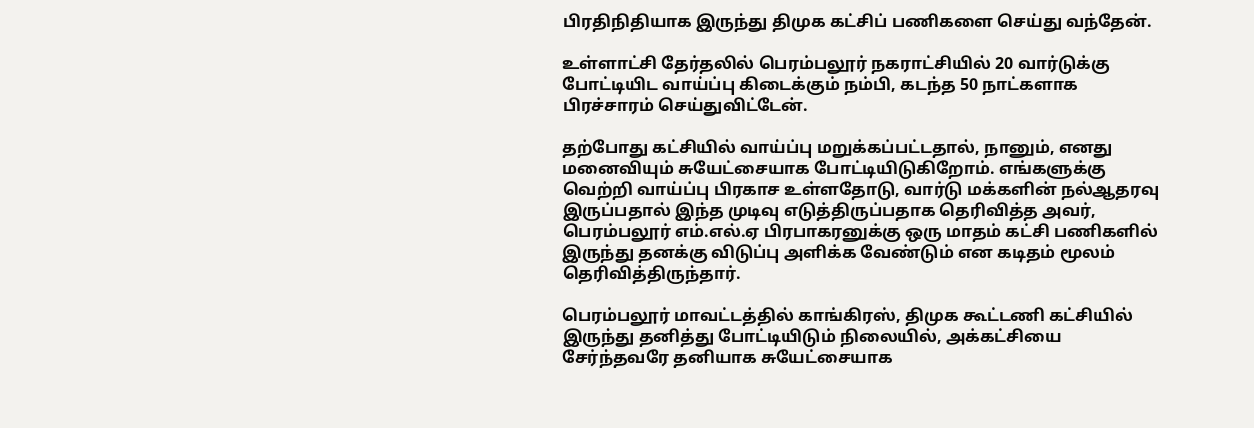பிரதிநிதியாக இருந்து திமுக கட்சிப் பணிகளை செய்து வந்தேன்.

உள்ளாட்சி தேர்தலில் பெரம்பலூர் நகராட்சியில் 20 வார்டுக்கு போட்டியிட வாய்ப்பு கிடைக்கும் நம்பி, கடந்த 50 நாட்களாக பிரச்சாரம் செய்துவிட்டேன்.

தற்போது கட்சியில் வாய்ப்பு மறுக்கப்பட்டதால், நானும், எனது மனைவியும் சுயேட்சையாக போட்டியிடுகிறோம். எங்களுக்கு வெற்றி வாய்ப்பு பிரகாச உள்ளதோடு, வார்டு மக்களின் நல்ஆதரவு இருப்பதால் இந்த முடிவு எடுத்திருப்பதாக தெரிவித்த அவர், பெரம்பலூர் எம்.எல்.ஏ பிரபாகரனுக்கு ஒரு மாதம் கட்சி பணிகளில் இருந்து தனக்கு விடுப்பு அளிக்க வேண்டும் என கடிதம் மூலம் தெரிவித்திருந்தார்.

பெரம்பலூர் மாவட்டத்தில் காங்கிரஸ், திமுக கூட்டணி கட்சியில் இருந்து தனித்து போட்டியிடும் நிலையில், அக்கட்சியை சேர்ந்தவரே தனியாக சுயேட்சையாக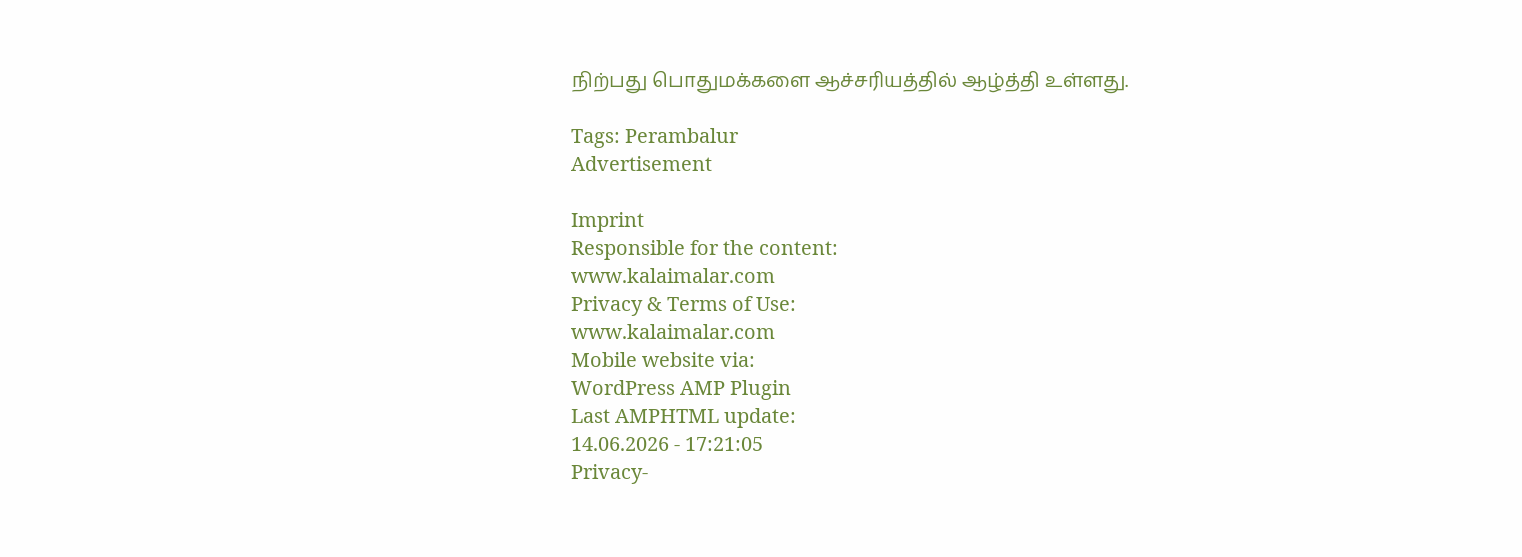நிற்பது பொதுமக்களை ஆச்சரியத்தில் ஆழ்த்தி உள்ளது.

Tags: Perambalur
Advertisement

Imprint
Responsible for the content:
www.kalaimalar.com
Privacy & Terms of Use:
www.kalaimalar.com
Mobile website via:
WordPress AMP Plugin
Last AMPHTML update:
14.06.2026 - 17:21:05
Privacy-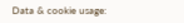Data & cookie usage: